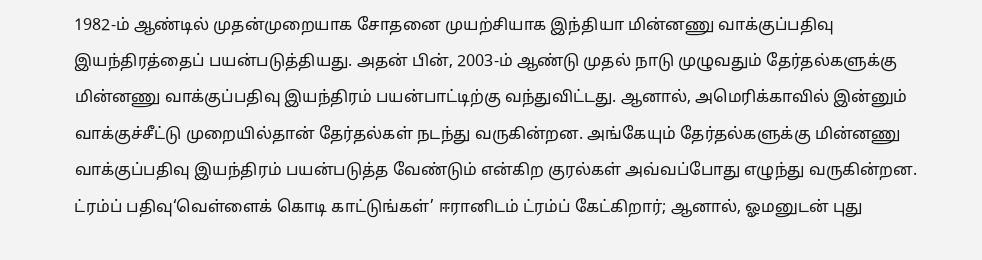1982-ம் ஆண்டில் முதன்முறையாக சோதனை முயற்சியாக இந்தியா மின்னணு வாக்குப்பதிவு இயந்திரத்தைப் பயன்படுத்தியது. அதன் பின், 2003-ம் ஆண்டு முதல் நாடு முழுவதும் தேர்தல்களுக்கு மின்னணு வாக்குப்பதிவு இயந்திரம் பயன்பாட்டிற்கு வந்துவிட்டது. ஆனால், அமெரிக்காவில் இன்னும் வாக்குச்சீட்டு முறையில்தான் தேர்தல்கள் நடந்து வருகின்றன. அங்கேயும் தேர்தல்களுக்கு மின்னணு வாக்குப்பதிவு இயந்திரம் பயன்படுத்த வேண்டும் என்கிற குரல்கள் அவ்வப்போது எழுந்து வருகின்றன. ட்ரம்ப் பதிவு‘வெள்ளைக் கொடி காட்டுங்கள்’ ஈரானிடம் ட்ரம்ப் கேட்கிறார்; ஆனால், ஓமனுடன் புது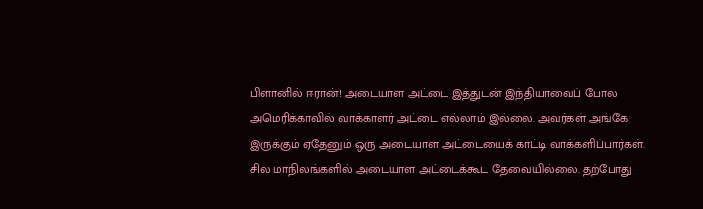பிளானில் ஈரான்! அடையாள அட்டை இத்துடன் இந்தியாவைப் போல அமெரிக்காவில் வாக்காளர் அட்டை எல்லாம் இல்லை. அவர்கள் அங்கே இருக்கும் ஏதேனும் ஒரு அடையாள அட்டையைக் காட்டி வாக்களிப்பார்கள். சில மாநிலங்களில் அடையாள அட்டைக்கூட தேவையில்லை. தற்போது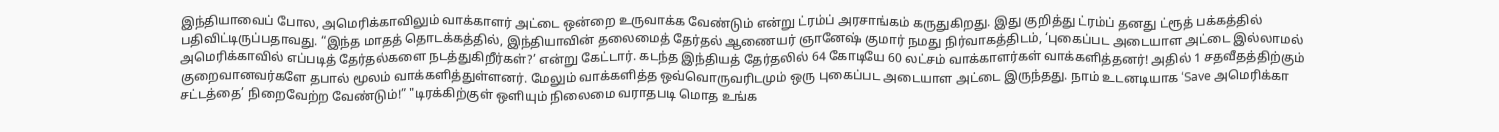இந்தியாவைப் போல, அமெரிக்காவிலும் வாக்காளர் அட்டை ஒன்றை உருவாக்க வேண்டும் என்று ட்ரம்ப் அரசாங்கம் கருதுகிறது. இது குறித்து ட்ரம்ப் தனது ட்ரூத் பக்கத்தில் பதிவிட்டிருப்பதாவது. “இந்த மாதத் தொடக்கத்தில், இந்தியாவின் தலைமைத் தேர்தல் ஆணையர் ஞானேஷ் குமார் நமது நிர்வாகத்திடம், ‘புகைப்பட அடையாள அட்டை இல்லாமல் அமெரிக்காவில் எப்படித் தேர்தல்களை நடத்துகிறீர்கள்?’ என்று கேட்டார். கடந்த இந்தியத் தேர்தலில் 64 கோடியே 60 லட்சம் வாக்காளர்கள் வாக்களித்தனர்! அதில் 1 சதவீதத்திற்கும் குறைவானவர்களே தபால் மூலம் வாக்களித்துள்ளனர். மேலும் வாக்களித்த ஒவ்வொருவரிடமும் ஒரு புகைப்பட அடையாள அட்டை இருந்தது. நாம் உடனடியாக ‘Save அமெரிக்கா சட்டத்தை’ நிறைவேற்ற வேண்டும்!” "டிரக்கிற்குள் ஒளியும் நிலைமை வராதபடி மொத உங்க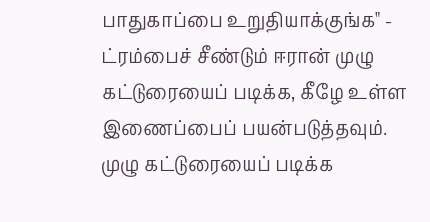பாதுகாப்பை உறுதியாக்குங்க" - ட்ரம்பைச் சீண்டும் ஈரான் முழு கட்டுரையைப் படிக்க, கீழே உள்ள இணைப்பைப் பயன்படுத்தவும்.
முழு கட்டுரையைப் படிக்க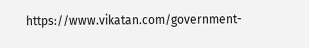https://www.vikatan.com/government-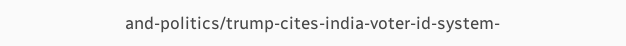and-politics/trump-cites-india-voter-id-system-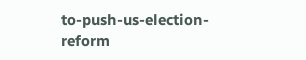to-push-us-election-reform